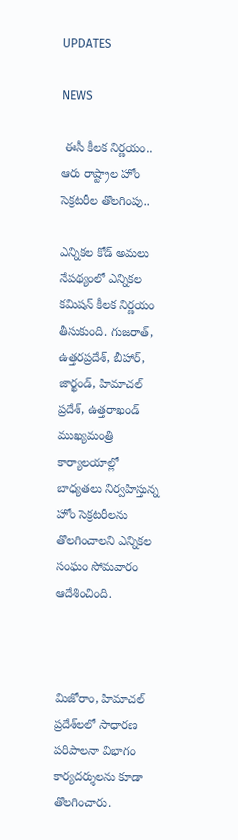UPDATES

NEWS

 ఈసీ కీలక నిర్ణయం.. ఆరు రాష్ట్రాల హోం సెక్రటరీల తొలగింపు..

ఎన్నికల కోడ్ అమలు నేపథ్యంలో ఎన్నికల కమిషన్ కీలక నిర్ణయం తీసుకుంది. గుజరాత్‌, ఉత్తరప్రదేశ్‌, బీహార్‌, జార్ఖండ్‌, హిమాచల్ ప్రదేశ్, ఉత్తరాఖండ్‌ ముఖ్యమంత్రి కార్యాలయాల్లో బాధ్యతలు నిర్వహిస్తున్న హోం సెక్రటరీలను తొలగించాలని ఎన్నికల సంఘం సోమవారం ఆదేశించింది.



మిజోరాం, హిమాచల్ ప్రదేశ్‌లలో సాధారణ పరిపాలనా విభాగం కార్యదర్శులను కూడా తొలగించారు.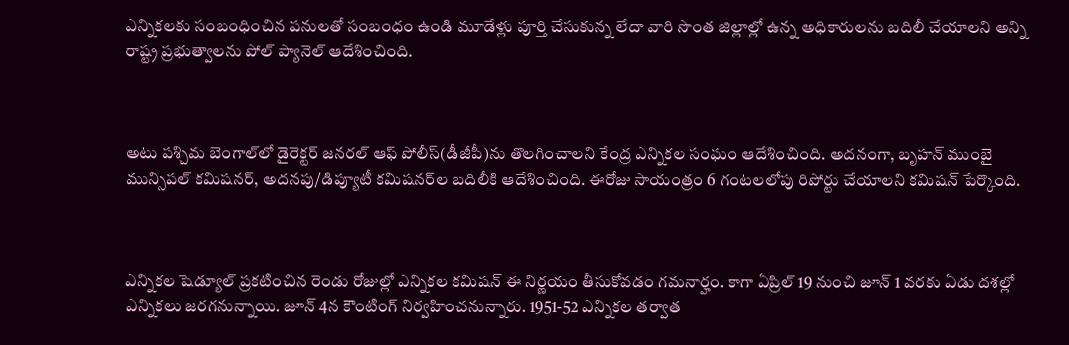ఎన్నికలకు సంబంధించిన పనులతో సంబంధం ఉండి మూడేళ్లు పూర్తి చేసుకున్న లేదా వారి సొంత జిల్లాల్లో ఉన్న అధికారులను బదిలీ చేయాలని అన్ని రాష్ట్ర ప్రభుత్వాలను పోల్ ప్యానెల్ ఆదేశించింది.



అటు పశ్చిమ బెంగాల్‌లో డైరెక్టర్ జనరల్ ఆఫ్ పోలీస్‌(డీజీపీ)ను తొలగించాలని కేంద్ర ఎన్నికల సంఘం ఆదేశించింది. అదనంగా, బృహన్ ముంబై మున్సిపల్ కమిషనర్, అదనపు/డిప్యూటీ కమిషనర్‌ల బదిలీకి ఆదేశించింది. ఈరోజు సాయంత్రం 6 గంటలలోపు రిపోర్టు చేయాలని కమిషన్ పేర్కొంది.



ఎన్నికల షెడ్యూల్ ప్రకటించిన రెండు రోజుల్లో ఎన్నికల కమిషన్ ఈ నిర్ణయం తీసుకోవడం గమనార్హం. కాగా ఏప్రిల్ 19 నుంచి జూన్ 1 వరకు ఏడు దశల్లో ఎన్నికలు జరగనున్నాయి. జూన్ 4న కౌంటింగ్ నిర్వహించనున్నారు. 1951-52 ఎన్నికల తర్వాత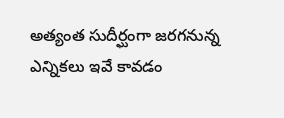అత్యంత సుదీర్ఘంగా జరగనున్న ఎన్నికలు ఇవే కావడం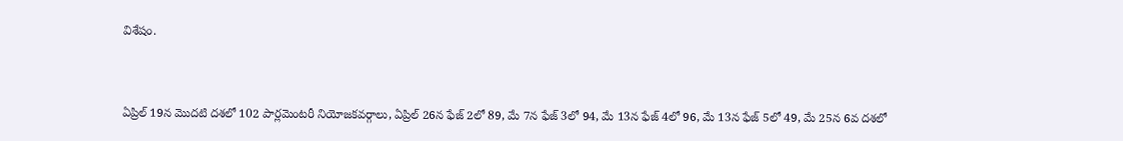విశేషం.



ఏప్రిల్ 19న మొదటి దశలో 102 పార్లమెంటరీ నియోజకవర్గాలు, ఏప్రిల్ 26న ఫేజ్ 2లో 89, మే 7న ఫేజ్ 3లో 94, మే 13న ఫేజ్ 4లో 96, మే 13న ఫేజ్ 5లో 49, మే 25న 6వ దశలో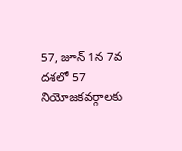57, జూన్ 1న 7వ దశలో 57 నియోజకవర్గాలకు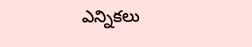ఎన్నికలు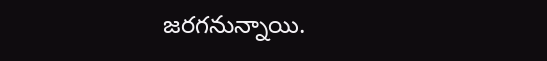జరగనున్నాయి.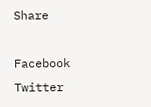Share

Facebook
Twitter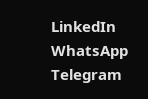LinkedIn
WhatsApp
Telegram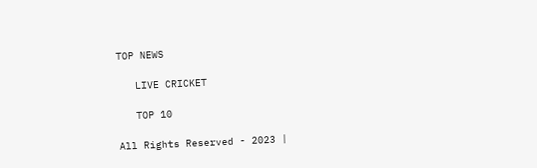TOP NEWS

   LIVE CRICKET

   TOP 10

All Rights Reserved - 2023 |